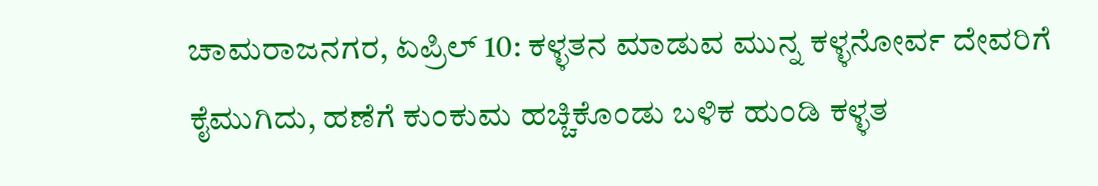ಚಾಮರಾಜನಗರ, ಏಪ್ರಿಲ್ 10: ಕಳ್ಳತನ ಮಾಡುವ ಮುನ್ನ ಕಳ್ಳನೋರ್ವ ದೇವರಿಗೆ ಕೈಮುಗಿದು, ಹಣೆಗೆ ಕುಂಕುಮ ಹಚ್ಚಿಕೊಂಡು ಬಳಿಕ ಹುಂಡಿ ಕಳ್ಳತ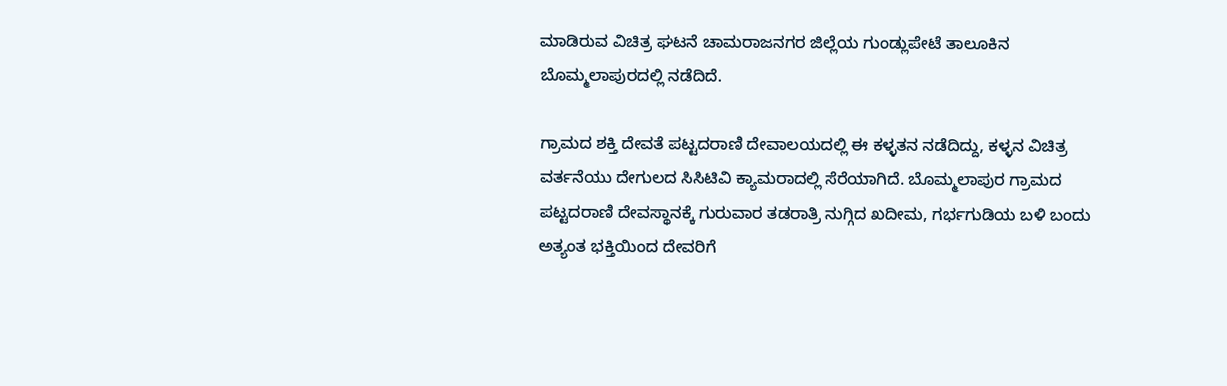ಮಾಡಿರುವ ವಿಚಿತ್ರ ಘಟನೆ ಚಾಮರಾಜನಗರ ಜಿಲ್ಲೆಯ ಗುಂಡ್ಲುಪೇಟೆ ತಾಲೂಕಿನ ಬೊಮ್ಮಲಾಪುರದಲ್ಲಿ ನಡೆದಿದೆ.

ಗ್ರಾಮದ ಶಕ್ತಿ ದೇವತೆ ಪಟ್ಟದರಾಣಿ ದೇವಾಲಯದಲ್ಲಿ ಈ ಕಳ್ಳತನ ನಡೆದಿದ್ದು, ಕಳ್ಳನ ವಿಚಿತ್ರ ವರ್ತನೆಯು ದೇಗುಲದ ಸಿಸಿಟಿವಿ ಕ್ಯಾಮರಾದಲ್ಲಿ ಸೆರೆಯಾಗಿದೆ. ಬೊಮ್ಮಲಾಪುರ ಗ್ರಾಮದ ಪಟ್ಟದರಾಣಿ ದೇವಸ್ಥಾನಕ್ಕೆ ಗುರುವಾರ ತಡರಾತ್ರಿ ನುಗ್ಗಿದ ಖದೀಮ, ಗರ್ಭಗುಡಿಯ ಬಳಿ ಬಂದು ಅತ್ಯಂತ ಭಕ್ತಿಯಿಂದ ದೇವರಿಗೆ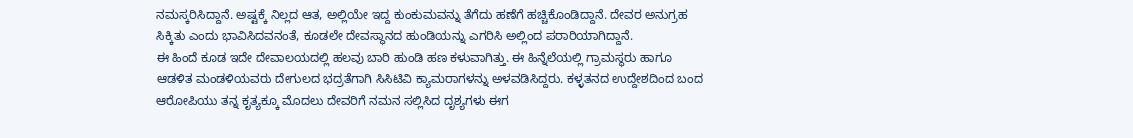ನಮಸ್ಕರಿಸಿದ್ದಾನೆ. ಅಷ್ಟಕ್ಕೆ ನಿಲ್ಲದ ಆತ, ಅಲ್ಲಿಯೇ ಇದ್ದ ಕುಂಕುಮವನ್ನು ತೆಗೆದು ಹಣೆಗೆ ಹಚ್ಚಿಕೊಂಡಿದ್ದಾನೆ. ದೇವರ ಅನುಗ್ರಹ ಸಿಕ್ಕಿತು ಎಂದು ಭಾವಿಸಿದವನಂತೆ, ಕೂಡಲೇ ದೇವಸ್ಥಾನದ ಹುಂಡಿಯನ್ನು ಎಗರಿಸಿ ಅಲ್ಲಿಂದ ಪರಾರಿಯಾಗಿದ್ದಾನೆ.
ಈ ಹಿಂದೆ ಕೂಡ ಇದೇ ದೇವಾಲಯದಲ್ಲಿ ಹಲವು ಬಾರಿ ಹುಂಡಿ ಹಣ ಕಳುವಾಗಿತ್ತು. ಈ ಹಿನ್ನೆಲೆಯಲ್ಲಿ ಗ್ರಾಮಸ್ಥರು ಹಾಗೂ ಆಡಳಿತ ಮಂಡಳಿಯವರು ದೇಗುಲದ ಭದ್ರತೆಗಾಗಿ ಸಿಸಿಟಿವಿ ಕ್ಯಾಮರಾಗಳನ್ನು ಅಳವಡಿಸಿದ್ದರು. ಕಳ್ಳತನದ ಉದ್ದೇಶದಿಂದ ಬಂದ ಆರೋಪಿಯು ತನ್ನ ಕೃತ್ಯಕ್ಕೂ ಮೊದಲು ದೇವರಿಗೆ ನಮನ ಸಲ್ಲಿಸಿದ ದೃಶ್ಯಗಳು ಈಗ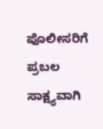ಪೊಲೀಸರಿಗೆ ಪ್ರಬಲ ಸಾಕ್ಷ್ಯವಾಗಿ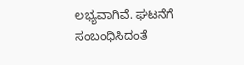ಲಭ್ಯವಾಗಿವೆ. ಘಟನೆಗೆ ಸಂಬಂಧಿಸಿದಂತೆ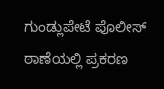ಗುಂಡ್ಲುಪೇಟೆ ಪೊಲೀಸ್ ಠಾಣೆಯಲ್ಲಿ ಪ್ರಕರಣ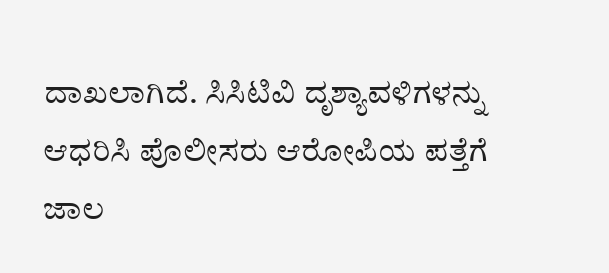ದಾಖಲಾಗಿದೆ. ಸಿಸಿಟಿವಿ ದೃಶ್ಯಾವಳಿಗಳನ್ನು ಆಧರಿಸಿ ಪೊಲೀಸರು ಆರೋಪಿಯ ಪತ್ತೆಗೆ ಜಾಲ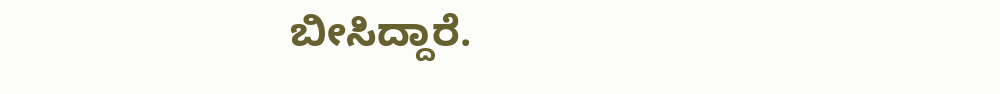ಬೀಸಿದ್ದಾರೆ.